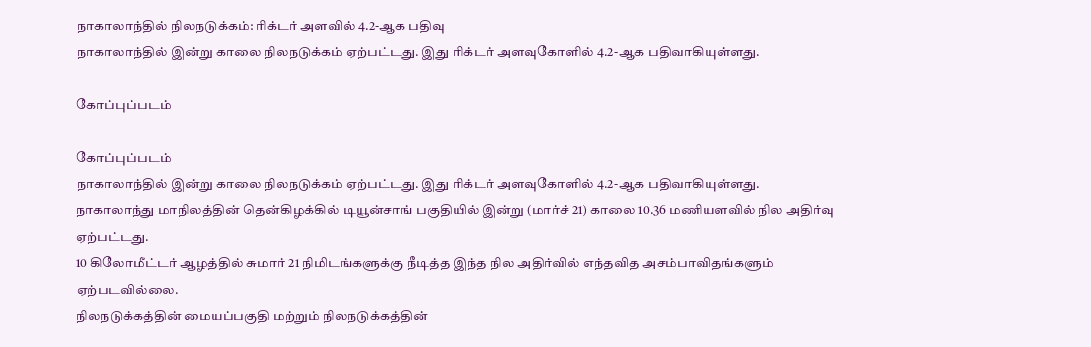நாகாலாந்தில் நிலநடுக்கம்: ரிக்டர் அளவில் 4.2-ஆக பதிவு
நாகாலாந்தில் இன்று காலை நிலநடுக்கம் ஏற்பட்டது. இது ரிக்டர் அளவுகோளில் 4.2-ஆக பதிவாகியுள்ளது.

கோப்புப்படம்

கோப்புப்படம்
நாகாலாந்தில் இன்று காலை நிலநடுக்கம் ஏற்பட்டது. இது ரிக்டர் அளவுகோளில் 4.2-ஆக பதிவாகியுள்ளது.
நாகாலாந்து மாநிலத்தின் தென்கிழக்கில் டியூன்சாங் பகுதியில் இன்று (மார்ச் 21) காலை 10.36 மணியளவில் நில அதிர்வு ஏற்பட்டது.
10 கிலோமீட்டர் ஆழத்தில் சுமார் 21 நிமிடங்களுக்கு நீடித்த இந்த நில அதிர்வில் எந்தவித அசம்பாவிதங்களும் ஏற்படவில்லை.
நிலநடுக்கத்தின் மையப்பகுதி மற்றும் நிலநடுக்கத்தின்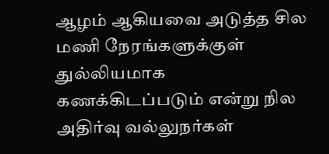ஆழம் ஆகியவை அடுத்த சில மணி நேரங்களுக்குள் துல்லியமாக கணக்கிடப்படும் என்று நில அதிர்வு வல்லுநர்கள்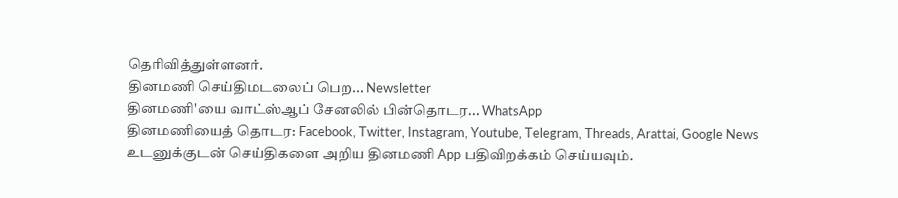தெரிவித்துள்ளனர்.
தினமணி செய்திமடலைப் பெற... Newsletter
தினமணி'யை வாட்ஸ்ஆப் சேனலில் பின்தொடர... WhatsApp
தினமணியைத் தொடர: Facebook, Twitter, Instagram, Youtube, Telegram, Threads, Arattai, Google News
உடனுக்குடன் செய்திகளை அறிய தினமணி App பதிவிறக்கம் செய்யவும்.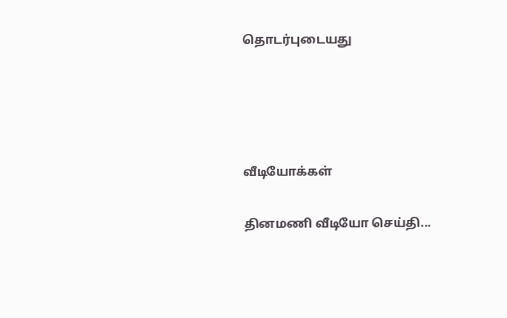தொடர்புடையது




வீடியோக்கள்

தினமணி வீடியோ செய்தி...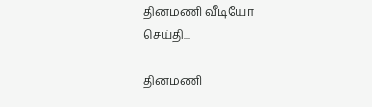தினமணி வீடியோ செய்தி...

தினமணி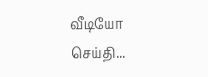வீடியோ செய்தி...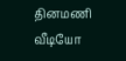தினமணி வீடியோ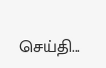செய்தி...